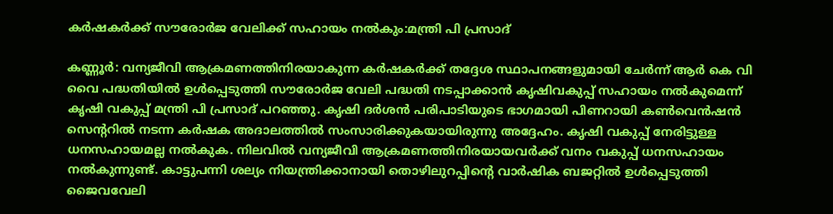കര്‍ഷകര്‍ക്ക് സൗരോര്‍ജ വേലിക്ക് സഹായം നല്‍കും:മന്ത്രി പി പ്രസാദ്

കണ്ണൂര്‍: വന്യജീവി ആക്രമണത്തിനിരയാകുന്ന കര്‍ഷകര്‍ക്ക് തദ്ദേശ സ്ഥാപനങ്ങളുമായി ചേര്‍ന്ന് ആര്‍ കെ വി വൈ പദ്ധതിയില്‍ ഉള്‍പ്പെടുത്തി സൗരോര്‍ജ വേലി പദ്ധതി നടപ്പാക്കാന്‍ കൃഷിവകുപ്പ് സഹായം നല്‍കുമെന്ന് കൃഷി വകുപ്പ് മന്ത്രി പി പ്രസാദ് പറഞ്ഞു. കൃഷി ദര്‍ശന്‍ പരിപാടിയുടെ ഭാഗമായി പിണറായി കണ്‍വെന്‍ഷന്‍ സെന്ററില്‍ നടന്ന കര്‍ഷക അദാലത്തില്‍ സംസാരിക്കുകയായിരുന്നു അദ്ദേഹം. കൃഷി വകുപ്പ് നേരിട്ടുള്ള ധനസഹായമല്ല നല്‍കുക. നിലവില്‍ വന്യജീവി ആക്രമണത്തിനിരയായവര്‍ക്ക് വനം വകുപ്പ് ധനസഹായം നല്‍കുന്നുണ്ട്. കാട്ടുപന്നി ശല്യം നിയന്ത്രിക്കാനായി തൊഴിലുറപ്പിന്റെ വാര്‍ഷിക ബജറ്റില്‍ ഉള്‍പ്പെടുത്തി ജൈവവേലി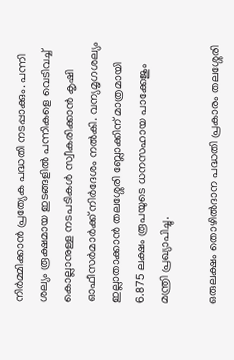നിര്‍മ്മിക്കാന്‍ പ്രത്യേക പദ്ധതി നടപ്പാക്കും. പന്നി ശല്യം രൂക്ഷമായ ഇടങ്ങളില്‍ പന്നികളെ വെടിവച്ച് കൊല്ലാനുള്ള നടപടികള്‍ സ്വീകരിക്കാന്‍ കൃഷി ഓഫീസര്‍മാര്‍ക്ക് നിര്‍ദേശം നല്‍കി. വന്യമൃഗശല്യം ഇല്ലാതാക്കാന്‍ തലശ്ശേരി ബ്ലോക്കിന് മാത്രമായി 6.875 ലക്ഷം രൂപയുടെ ധനസഹായ പാക്കേജും മന്ത്രി പ്രഖ്യാപിച്ചു.

ഒരുലക്ഷം തൊഴില്‍ദാന പദ്ധതി പ്രകാരം തലശ്ശേരി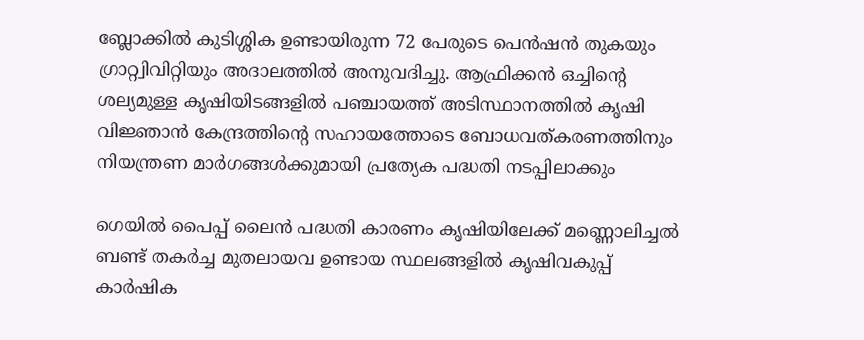ബ്ലോക്കില്‍ കുടിശ്ശിക ഉണ്ടായിരുന്ന 72 പേരുടെ പെന്‍ഷന്‍ തുകയും ഗ്രാറ്റ്വിവിറ്റിയും അദാലത്തില്‍ അനുവദിച്ചു. ആഫ്രിക്കന്‍ ഒച്ചിന്റെ ശല്യമുള്ള കൃഷിയിടങ്ങളില്‍ പഞ്ചായത്ത് അടിസ്ഥാനത്തില്‍ കൃഷി വിജ്ഞാന്‍ കേന്ദ്രത്തിന്റെ സഹായത്തോടെ ബോധവത്കരണത്തിനും നിയന്ത്രണ മാര്‍ഗങ്ങള്‍ക്കുമായി പ്രത്യേക പദ്ധതി നടപ്പിലാക്കും

ഗെയില്‍ പൈപ്പ് ലൈന്‍ പദ്ധതി കാരണം കൃഷിയിലേക്ക് മണ്ണൊലിച്ചല്‍ ബണ്ട് തകര്‍ച്ച മുതലായവ ഉണ്ടായ സ്ഥലങ്ങളില്‍ കൃഷിവകുപ്പ് കാര്‍ഷിക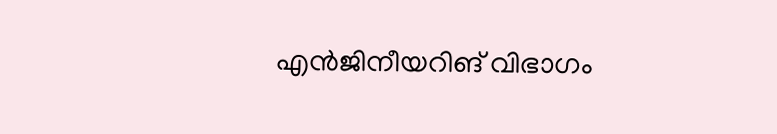എന്‍ജിനീയറിങ് വിഭാഗം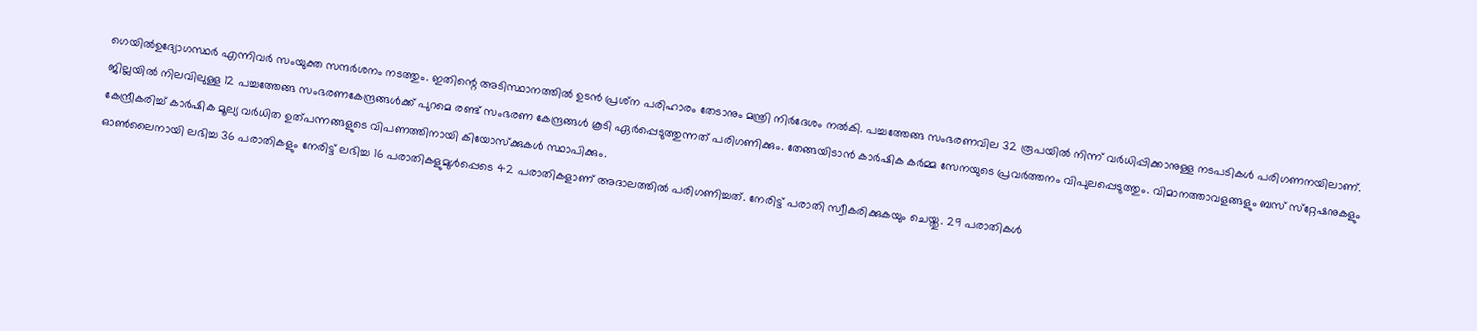ഗെയില്‍ഉദ്യോഗസ്ഥര്‍ എന്നിവര്‍ സംയുക്ത സന്ദര്‍ശനം നടത്തും. ഇതിന്റെ അടിസ്ഥാനത്തില്‍ ഉടന്‍ പ്രശ്‌ന പരിഹാരം തേടാനും മന്ത്രി നിര്‍ദേശം നല്‍കി. പച്ചത്തേങ്ങ സംഭരണവില 32 രൂപയില്‍ നിന്ന് വര്‍ധിപ്പിക്കാനുള്ള നടപടികള്‍ പരിഗണനയിലാണ്. ജില്ലയില്‍ നിലവിലുള്ള 12 പച്ചത്തേങ്ങ സംഭരണകേന്ദ്രങ്ങള്‍ക്ക് പുറമെ രണ്ട് സംഭരണ കേന്ദ്രങ്ങള്‍ കൂടി ഏര്‍പ്പെടുത്തുന്നത് പരിഗണിക്കും. തേങ്ങയിടാന്‍ കാര്‍ഷിക കര്‍മ്മ സേനയുടെ പ്രവര്‍ത്തനം വിപുലപ്പെടുത്തും. വിമാനത്താവളങ്ങളും ബസ് സ്‌റ്റേഷനുകളും കേന്ദ്രീകരിച്ച് കാര്‍ഷിക മൂല്യ വര്‍ധിത ഉത്പന്നങ്ങളുടെ വിപണത്തിനായി കിയോസ്‌ക്കുകള്‍ സ്ഥാപിക്കും.
ഓണ്‍ലൈനായി ലഭിച്ച 36 പരാതികളും നേരിട്ട് ലഭിച്ച 16 പരാതികളുമുള്‍പ്പെടെ 42 പരാതികളാണ് അദാലത്തില്‍ പരിഗണിച്ചത്. നേരിട്ട് പരാതി സ്വീകരിക്കുകയും ചെയ്തു. 29 പരാതികള്‍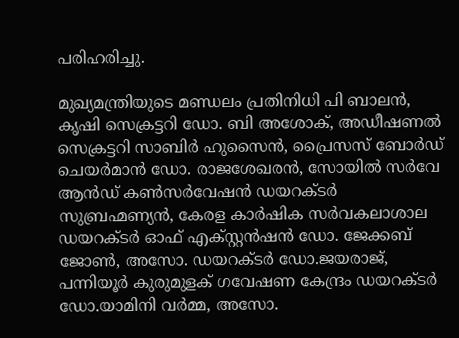പരിഹരിച്ചു.

മുഖ്യമന്ത്രിയുടെ മണ്ഡലം പ്രതിനിധി പി ബാലന്‍, കൃഷി സെക്രട്ടറി ഡോ. ബി അശോക്, അഡീഷണല്‍ സെക്രട്ടറി സാബിര്‍ ഹുസൈന്‍, പ്രൈസസ് ബോര്‍ഡ് ചെയര്‍മാന്‍ ഡോ. രാജശേഖരന്‍, സോയില്‍ സര്‍വേ ആന്‍ഡ് കണ്‍സര്‍വേഷന്‍ ഡയറക്ടര്‍ സുബ്രഹ്മണ്യന്‍, കേരള കാര്‍ഷിക സര്‍വകലാശാല ഡയറക്ടര്‍ ഓഫ് എക്‌സ്റ്റന്‍ഷന്‍ ഡോ. ജേക്കബ് ജോണ്‍, അസോ. ഡയറക്ടര്‍ ഡോ.ജയരാജ്, പന്നിയൂര്‍ കുരുമുളക് ഗവേഷണ കേന്ദ്രം ഡയറക്ടര്‍ ഡോ.യാമിനി വര്‍മ്മ, അസോ.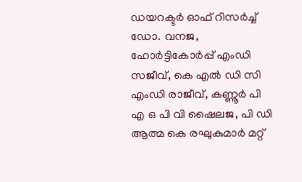ഡയറക്ടര്‍ ഓഫ് റിസര്‍ച്ച് ഡോ. വനജ, ഹോര്‍ട്ടികോര്‍പ്പ് എംഡി സജീവ്, കെ എല്‍ ഡി സി എംഡി രാജീവ്, കണ്ണൂര്‍ പി എ ഒ പി വി ഷൈലജ, പി ഡി ആത്മ കെ രഘുകുമാര്‍ മറ്റ്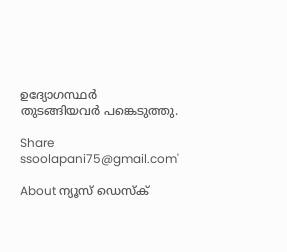ഉദ്യോഗസ്ഥര്‍ തുടങ്ങിയവര്‍ പങ്കെടുത്തു.

Share
ssoolapani75@gmail.com'

About ന്യൂസ് ഡെസ്ക്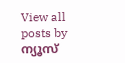View all posts by ന്യൂസ്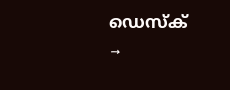ഡെസ്ക് →